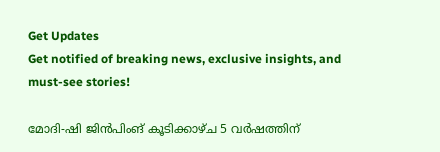Get Updates
Get notified of breaking news, exclusive insights, and must-see stories!

മോദി-ഷി ജിൻപിംങ് കൂടിക്കാഴ്ച 5 വർഷത്തിന്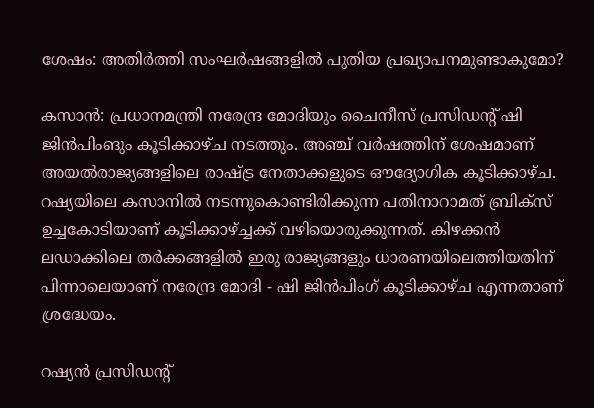ശേഷം: അതിർത്തി സംഘർഷങ്ങളില്‍ പുതിയ പ്രഖ്യാപനമുണ്ടാകുമോ?

കസാന്‍: പ്രധാനമന്ത്രി നരേന്ദ്ര മോദിയും ചൈനീസ് പ്രസിഡൻ്റ് ഷി ജിൻപിംങും കൂടിക്കാഴ്ച നടത്തും. അഞ്ച് വർഷത്തിന് ശേഷമാണ് അയല്‍രാജ്യങ്ങളിലെ രാഷ്ട്ര നേതാക്കളുടെ ഔദ്യോഗിക കൂടിക്കാഴ്ച. റഷ്യയിലെ കസാനില്‍ നടന്നുകൊണ്ടിരിക്കുന്ന പതിനാറാമത് ബ്രിക്സ് ഉച്ചകോടിയാണ് കൂടിക്കാഴ്ച്ചക്ക് വഴിയൊരുക്കുന്നത്. കിഴക്കന്‍ ലഡാക്കിലെ തർക്കങ്ങളില്‍ ഇരു രാജ്യങ്ങളും ധാരണയിലെത്തിയതിന് പിന്നാലെയാണ് നരേന്ദ്ര മോദി - ഷി ജിൻപിംഗ് കൂടിക്കാഴ്ച എന്നതാണ് ശ്രദ്ധേയം.

റഷ്യൻ പ്രസിഡൻ്റ്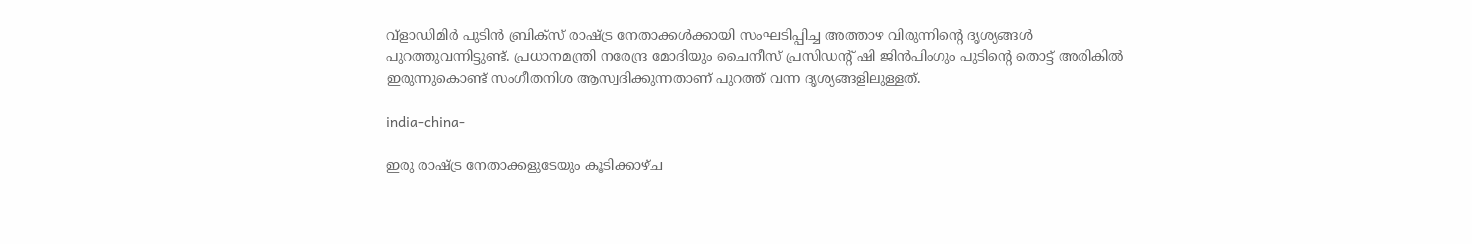വ്‌ളാഡിമിർ പുടിൻ ബ്രിക്സ് രാഷ്ട്ര നേതാക്കൾക്കായി സംഘടിപ്പിച്ച അത്താഴ വിരുന്നിന്റെ ദൃശ്യങ്ങള്‍ പുറത്തുവന്നിട്ടുണ്ട്. പ്രധാനമന്ത്രി നരേന്ദ്ര മോദിയും ചൈനീസ് പ്രസിഡൻ്റ് ഷി ജിൻപിംഗും പുടിന്റെ തൊട്ട് അരികില്‍ ഇരുന്നുകൊണ്ട് സംഗീതനിശ ആസ്വദിക്കുന്നതാണ് പുറത്ത് വന്ന ദൃശ്യങ്ങളിലുള്ളത്.

india-china-

ഇരു രാഷ്ട്ര നേതാക്കളുടേയും കൂടിക്കാഴ്ച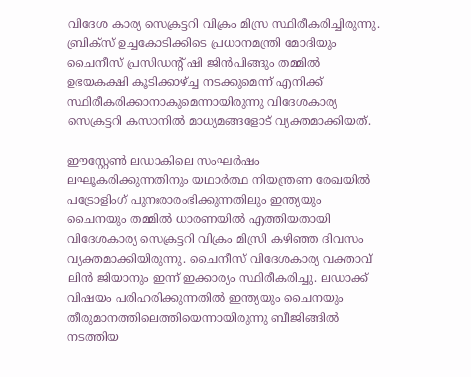വിദേശ കാര്യ സെക്രട്ടറി വിക്രം മിസ്ര സ്ഥിരീകരിച്ചിരുന്നു. ബ്രിക്‌സ് ഉച്ചകോടിക്കിടെ പ്രധാനമന്ത്രി മോദിയും ചൈനീസ് പ്രസിഡൻ്റ് ഷി ജിൻപിങ്ങും തമ്മിൽ ഉഭയകക്ഷി കൂടിക്കാഴ്ച്ച നടക്കുമെന്ന് എനിക്ക് സ്ഥിരീകരിക്കാനാകുമെന്നായിരുന്നു വിദേശകാര്യ സെക്രട്ടറി കസാനിൽ മാധ്യമങ്ങളോട് വ്യക്തമാക്കിയത്.

ഈസ്റ്റേൺ ലഡാകിലെ സംഘർഷം ലഘൂകരിക്കുന്നതിനും യഥാർത്ഥ നിയന്ത്രണ രേഖയിൽ പട്രോളിംഗ് പുനഃരാരംഭിക്കുന്നതിലും ഇന്ത്യയും ചൈനയും തമ്മില്‍ ധാരണയില്‍ എത്തിയതായി വിദേശകാര്യ സെക്രട്ടറി വിക്രം മിസ്രി കഴിഞ്ഞ ദിവസം വ്യക്തമാക്കിയിരുന്നു. ചൈനീസ് വിദേശകാര്യ വക്താവ് ലിൻ ജിയാനും ഇന്ന് ഇക്കാര്യം സ്ഥിരീകരിച്ചു. ലഡാക്ക് വിഷയം പരിഹരിക്കുന്നതില്‍ ഇന്ത്യയും ചൈനയും തീരുമാനത്തിലെത്തിയെന്നായിരുന്നു ബീജിങ്ങിൽ നടത്തിയ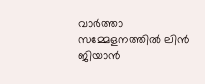വാർത്താ സമ്മേളനത്തില്‍ ലിൻ ജിയാന്‍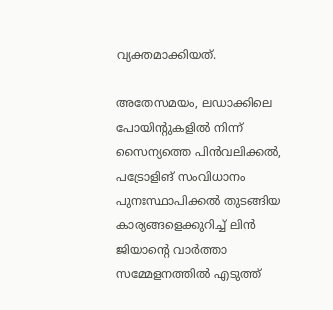വ്യക്തമാക്കിയത്.

അതേസമയം, ലഡാക്കിലെ പോയിന്റുകളില്‍ നിന്ന് സൈന്യത്തെ പിന്‍വലിക്കല്‍, പട്രോളിങ് സംവിധാനം പുനഃസ്ഥാപിക്കല്‍ തുടങ്ങിയ കാര്യങ്ങളെക്കുറിച്ച് ലിൻ ജിയാന്റെ വാർത്താ സമ്മേളനത്തില്‍ എടുത്ത്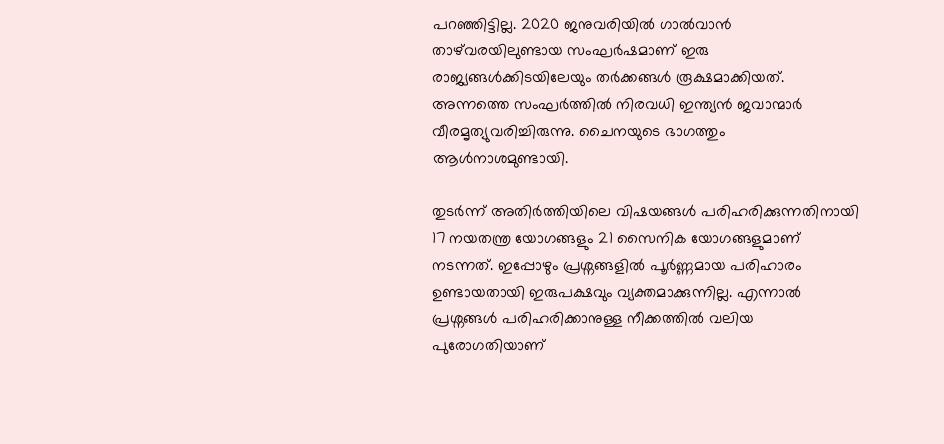പറഞ്ഞിട്ടില്ല. 2020 ജനുവരിയില്‍ ഗാൽവാൻ താഴ്‌വരയിലുണ്ടായ സംഘർഷമാണ് ഇരു രാജ്യങ്ങള്‍ക്കിടയിലേയും തർക്കങ്ങള്‍ രൂക്ഷമാക്കിയത്. അന്നത്തെ സംഘർത്തില്‍ നിരവധി ഇന്ത്യന്‍ ജവാന്മാർ വീരമൃത്യുവരിച്ചിരുന്നു. ചൈനയുടെ ഭാഗത്തും ആള്‍നാശമുണ്ടായി.

തുടർന്ന് അതിർത്തിയിലെ വിഷയങ്ങള്‍ പരിഹരിക്കുന്നതിനായി 17 നയതന്ത്ര യോഗങ്ങളും 21 സൈനിക യോഗങ്ങളുമാണ് നടന്നത്. ഇപ്പോഴും പ്രശ്നങ്ങളില്‍ പൂർണ്ണമായ പരിഹാരം ഉണ്ടായതായി ഇരുപക്ഷവും വ്യക്തമാക്കുന്നില്ല. എന്നാല്‍ പ്രശ്നങ്ങള്‍ പരിഹരിക്കാനുള്ള നീക്കത്തില്‍ വലിയ പുരോഗതിയാണ്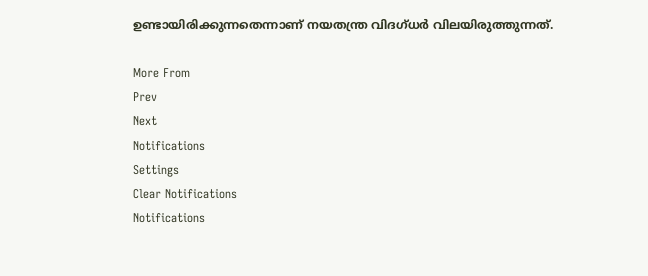ഉണ്ടായിരിക്കുന്നതെന്നാണ് നയതന്ത്ര വിദഗ്ധർ വിലയിരുത്തുന്നത്.

More From
Prev
Next
Notifications
Settings
Clear Notifications
Notifications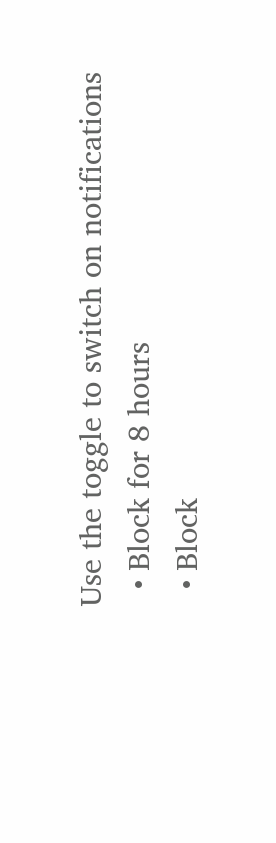Use the toggle to switch on notifications
  • Block for 8 hours
  • Block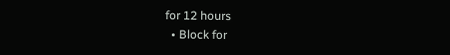for 12 hours
  • Block for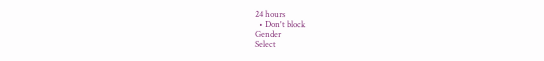24 hours
  • Don't block
Gender
Select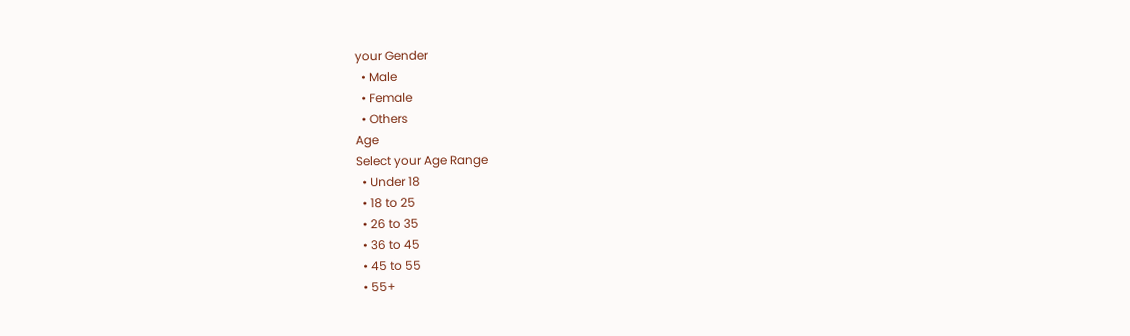your Gender
  • Male
  • Female
  • Others
Age
Select your Age Range
  • Under 18
  • 18 to 25
  • 26 to 35
  • 36 to 45
  • 45 to 55
  • 55+